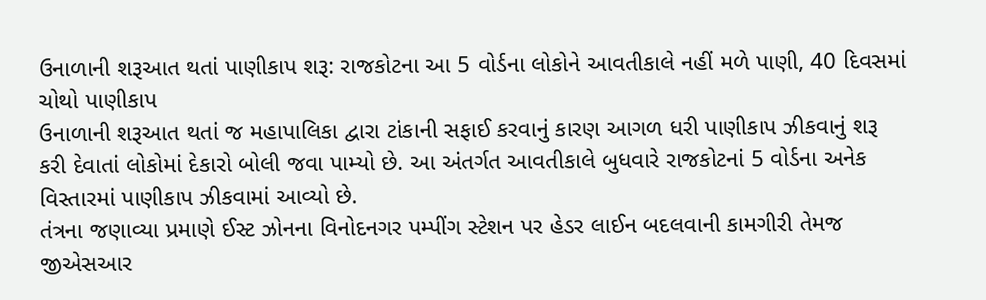ઉનાળાની શરૂઆત થતાં પાણીકાપ શરૂ: રાજકોટના આ 5 વોર્ડના લોકોને આવતીકાલે નહીં મળે પાણી, 40 દિવસમાં ચોથો પાણીકાપ
ઉનાળાની શરૂઆત થતાં જ મહાપાલિકા દ્વારા ટાંકાની સફાઈ કરવાનું કારણ આગળ ધરી પાણીકાપ ઝીકવાનું શરૂ કરી દેવાતાં લોકોમાં દેકારો બોલી જવા પામ્યો છે. આ અંતર્ગત આવતીકાલે બુધવારે રાજકોટનાં 5 વોર્ડના અનેક વિસ્તારમાં પાણીકાપ ઝીકવામાં આવ્યો છે.
તંત્રના જણાવ્યા પ્રમાણે ઈસ્ટ ઝોનના વિનોદનગર પમ્પીંગ સ્ટેશન પર હેડર લાઈન બદલવાની કામગીરી તેમજ જીએસઆર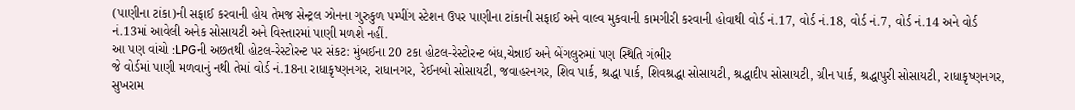(પાણીના ટાંકા)ની સફાઈ કરવાની હોય તેમજ સેન્ટ્રલ ઝોનના ગુરુકુળ પમ્પીંગ સ્ટેશન ઉપર પાણીના ટાંકાની સફાઈ અને વાલ્વ મુકવાની કામગીરી કરવાની હોવાથી વોર્ડ નં.17, વોર્ડ નં.18, વોર્ડ નં.7, વોર્ડ નં.14 અને વોર્ડ નં.13માં આવેલી અનેક સોસાયટી અને વિસ્તારમાં પાણી મળશે નહીં.
આ પણ વાંચો :LPGની અછતથી હોટલ-રેસ્ટોરન્ટ પર સંકટ: મુંબઈના 20 ટકા હોટલ-રેસ્ટોરન્ટ બંધ,ચેન્નાઈ અને બેંગલુરુમાં પણ સ્થિતિ ગંભીર
જે વોર્ડમાં પાણી મળવાનું નથી તેમાં વોર્ડ નં.18ના રાધાકૃષ્ણનગર, રાધાનગર, રેઈનબો સોસાયટી, જવાહરનગર, શિવ પાર્ક, શ્રદ્ધા પાર્ક, શિવશ્રદ્ધા સોસાયટી, શ્રદ્ધાદીપ સોસાયટી, ગ્રીન પાર્ક, શ્રદ્ધાપુરી સોસાયટી, રાધાકૃષ્ણનગર, સુખરામ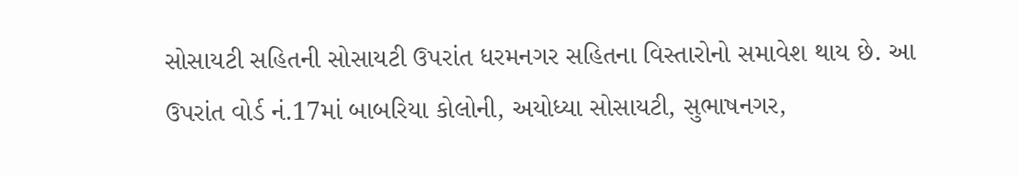સોસાયટી સહિતની સોસાયટી ઉપરાંત ધરમનગર સહિતના વિસ્તારોનો સમાવેશ થાય છે. આ ઉપરાંત વોર્ડ નં.17માં બાબરિયા કોલોની, અયોધ્યા સોસાયટી, સુભાષનગર,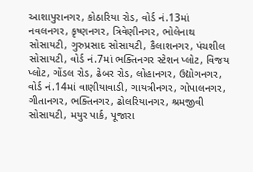આશાપુરાનગર, કોઠારિયા રોડ, વોર્ડ નં.13માં નવલનગર, કૃષ્ણનગર, ત્રિવેણીનગર, ભોલેનાથ સોસાયટી, ગુરુપ્રસાદ સોસાયટી, કૈલાશનગર, પંચશીલ સોસાયટી, વોર્ડ નં.7માં ભક્તિનગર સ્ટેશન પ્લોટ, વિજય પ્લોટ, ગોંડલ રોડ, ઢેબર રોડ, લોહાનગર, ઉદ્યોગનગર, વોર્ડ નં.14માં વાણીયાવાડી, ગાયત્રીનગર, ગોપાલનગર, ગીતાનગર, ભક્તિનગર, ઢોલરિયાનગર, શ્રમજીવી સોસાયટી, મયુર પાર્ક, પૂજારા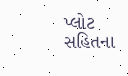પ્લોટ સહિતના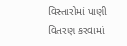વિસ્તારોમાં પાણી વિતરણ કરવામાં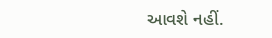આવશે નહીં.